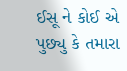ઈસૂ ને કોઈ એ પુછ્યુ કે તમારા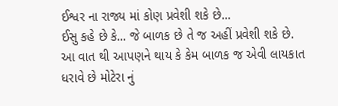ઈશ્વર ના રાજ્ય માં કોણ પ્રવેશી શકે છે...
ઈસુ કહે છે કે... જે બાળક છે તે જ અહીં પ્રવેશી શકે છે.
આ વાત થી આપણને થાય કે કેમ બાળક જ એવી લાયકાત ધરાવે છે મોટેરા નું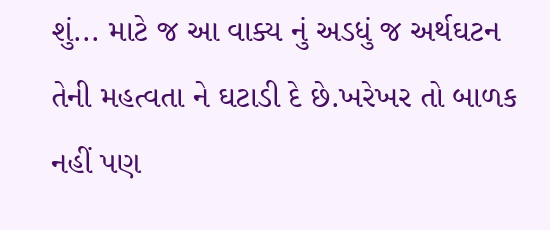શું... માટે જ આ વાક્ય નું અડધું જ અર્થઘટન તેની મહત્વતા ને ઘટાડી દે છે.ખરેખર તો બાળક નહીં પણ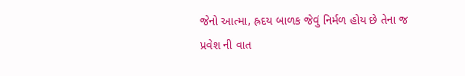જેનો આત્મા, હ્રદય બાળક જેવું નિર્મળ હોય છે તેના જ પ્રવેશ ની વાત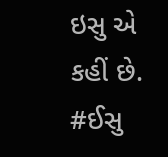ઇસુ એ કહીં છે.
#ઈસુ